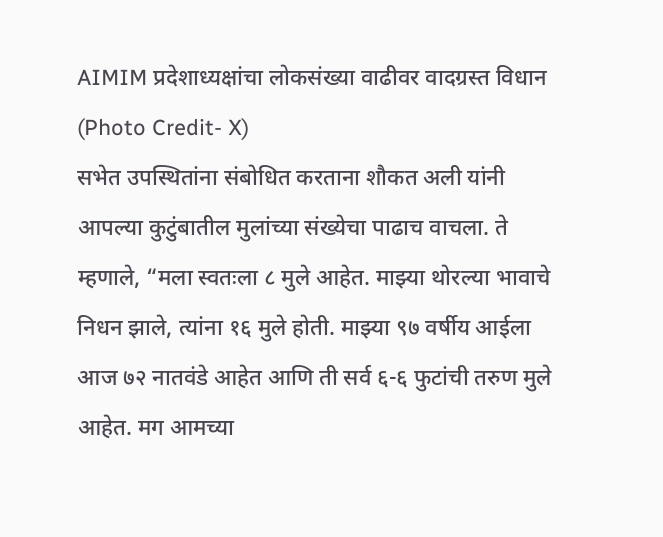AIMIM प्रदेशाध्यक्षांचा लोकसंख्या वाढीवर वादग्रस्त विधान (Photo Credit- X)
सभेत उपस्थितांना संबोधित करताना शौकत अली यांनी आपल्या कुटुंबातील मुलांच्या संख्येचा पाढाच वाचला. ते म्हणाले, “मला स्वतःला ८ मुले आहेत. माझ्या थोरल्या भावाचे निधन झाले, त्यांना १६ मुले होती. माझ्या ९७ वर्षीय आईला आज ७२ नातवंडे आहेत आणि ती सर्व ६-६ फुटांची तरुण मुले आहेत. मग आमच्या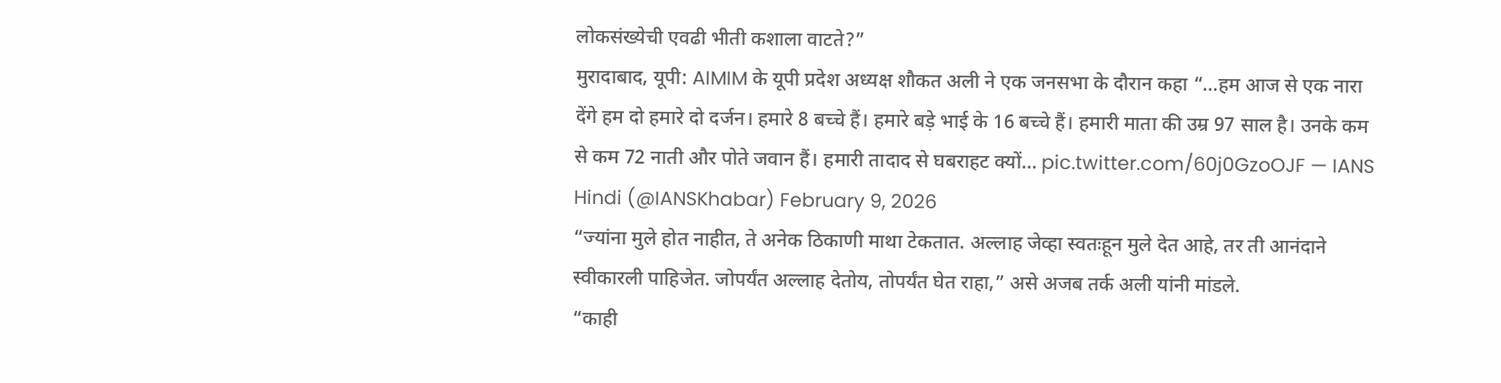लोकसंख्येची एवढी भीती कशाला वाटते?”
मुरादाबाद, यूपी: AIMIM के यूपी प्रदेश अध्यक्ष शौकत अली ने एक जनसभा के दौरान कहा “…हम आज से एक नारा देंगे हम दो हमारे दो दर्जन। हमारे 8 बच्चे हैं। हमारे बड़े भाई के 16 बच्चे हैं। हमारी माता की उम्र 97 साल है। उनके कम से कम 72 नाती और पोते जवान हैं। हमारी तादाद से घबराहट क्यों… pic.twitter.com/60j0GzoOJF — IANS Hindi (@IANSKhabar) February 9, 2026
“ज्यांना मुले होत नाहीत, ते अनेक ठिकाणी माथा टेकतात. अल्लाह जेव्हा स्वतःहून मुले देत आहे, तर ती आनंदाने स्वीकारली पाहिजेत. जोपर्यंत अल्लाह देतोय, तोपर्यंत घेत राहा,” असे अजब तर्क अली यांनी मांडले.
“काही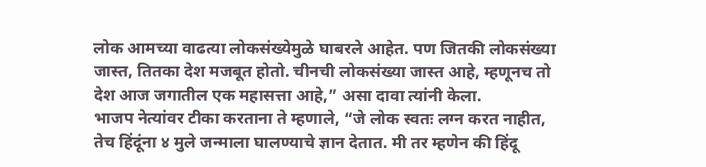लोक आमच्या वाढत्या लोकसंख्येमुळे घाबरले आहेत. पण जितकी लोकसंख्या जास्त, तितका देश मजबूत होतो. चीनची लोकसंख्या जास्त आहे, म्हणूनच तो देश आज जगातील एक महासत्ता आहे,” असा दावा त्यांनी केला.
भाजप नेत्यांवर टीका करताना ते म्हणाले, “जे लोक स्वतः लग्न करत नाहीत, तेच हिंदूंना ४ मुले जन्माला घालण्याचे ज्ञान देतात. मी तर म्हणेन की हिंदू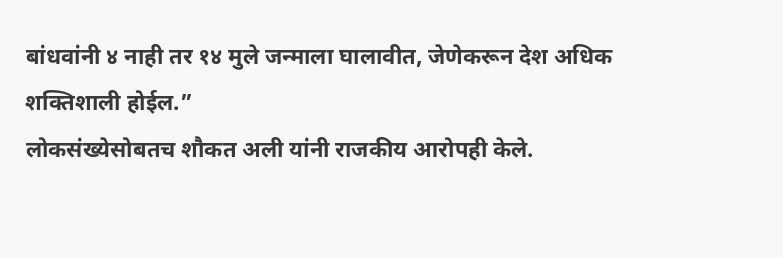बांधवांनी ४ नाही तर १४ मुले जन्माला घालावीत, जेणेकरून देश अधिक शक्तिशाली होईल.”
लोकसंख्येसोबतच शौकत अली यांनी राजकीय आरोपही केले.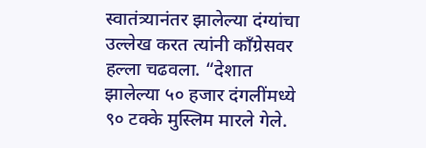स्वातंत्र्यानंतर झालेल्या दंग्यांचा उल्लेख करत त्यांनी काँग्रेसवर हल्ला चढवला. “देशात झालेल्या ५० हजार दंगलींमध्ये ९० टक्के मुस्लिम मारले गेले.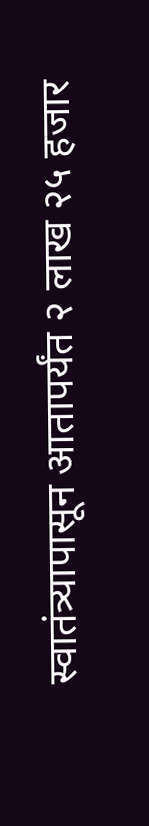स्वातंत्र्यापासून आतापर्यंत २ लाख २५ हजार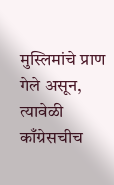मुस्लिमांचे प्राण गेले असून, त्यावेळी काँग्रेसचीच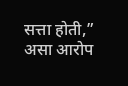सत्ता होती,” असा आरोप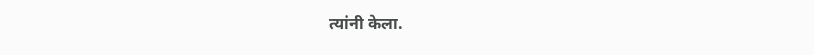त्यांनी केला.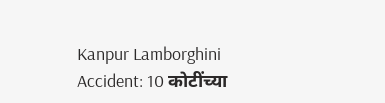Kanpur Lamborghini Accident: 10 कोटींच्या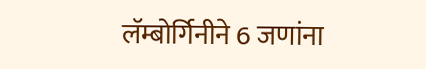लॅम्बोर्गिनीने 6 जणांना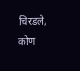चिरडले, कोण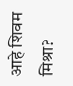आहे शिवम मिश्रा?